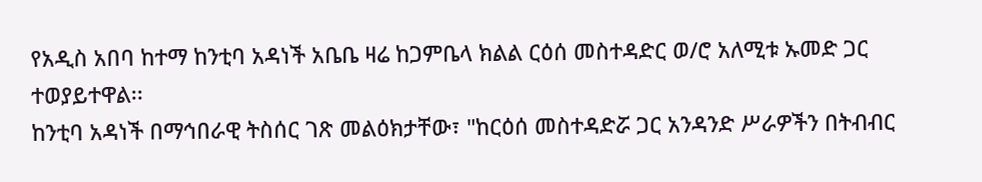የአዲስ አበባ ከተማ ከንቲባ አዳነች አቤቤ ዛሬ ከጋምቤላ ክልል ርዕሰ መስተዳድር ወ/ሮ አለሚቱ ኡመድ ጋር ተወያይተዋል፡፡
ከንቲባ አዳነች በማኅበራዊ ትስሰር ገጽ መልዕክታቸው፣ "ከርዕሰ መስተዳድሯ ጋር አንዳንድ ሥራዎችን በትብብር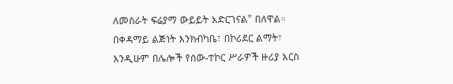ለመስራት ፍሬያማ ውይይት አድርገናል" በለዋል።
በቀዳማይ ልጅነት እንክብካቤ፣ በኮሪደር ልማት፣ እንዲሁም በሌሎች የሰው-ተኮር ሥራዎች ዙሪያ እርስ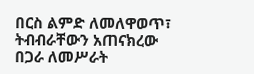በርስ ልምድ ለመለዋወጥ፣ ትብብራቸውን አጠናክረው በጋራ ለመሥራት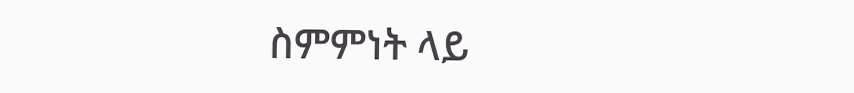ስምምነት ላይ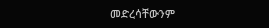መድረሳቸውንም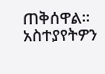ጠቅሰዋል።
አስተያየትዎን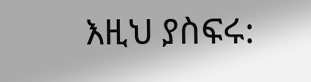እዚህ ያስፍሩ: